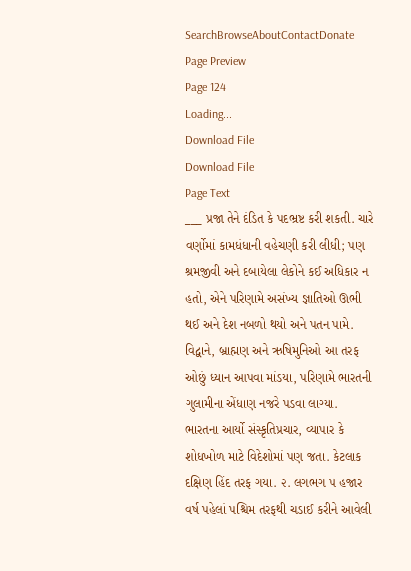SearchBrowseAboutContactDonate
Page Preview
Page 124
Loading...
Download File
Download File
Page Text
___ પ્રજા તેને દંડિત કે પદભ્રષ્ટ કરી શકતી. ચારે વર્ણોમાં કામધંધાની વહેચણી કરી લીધી; પણ શ્રમજીવી અને દબાયેલા લેકોને કઈ અધિકાર ન હતો, એને પરિણામે અસંખ્ય જ્ઞાતિઓ ઊભી થઈ અને દેશ નબળો થયો અને પતન પામે. વિદ્વાને, બ્રાહ્મણ અને ઋષિમુનિઓ આ તરફ ઓછું ધ્યાન આપવા માંડયા, પરિણામે ભારતની ગુલામીના એંધાણ નજરે પડવા લાગ્યા. ભારતના આર્યો સંસ્કૃતિપ્રચાર, વ્યાપાર કે શોધખોળ માટે વિદેશોમાં પણ જતા. કેટલાક દક્ષિણ હિંદ તરફ ગયા. ૨. લગભગ ૫ હજાર વર્ષ પહેલાં પશ્ચિમ તરફથી ચડાઈ કરીને આવેલી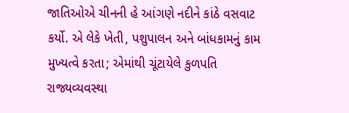જાતિઓએ ચીનની હે આંગણે નદીને કાંઠે વસવાટ કર્યો. એ લેકે ખેતી, પશુપાલન અને બાંધકામનું કામ મુખ્યત્વે કરતા; એમાંથી ચૂંટાયેલે કુળપતિ રાજ્યવ્યવસ્થા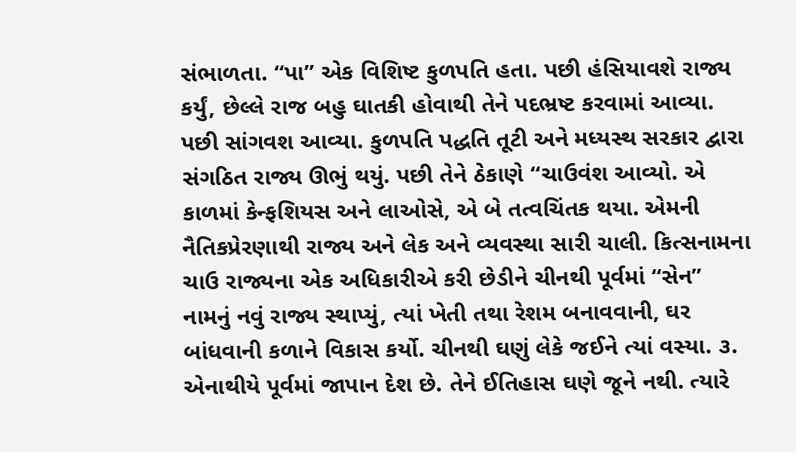સંભાળતા. “પા” એક વિશિષ્ટ કુળપતિ હતા. પછી હંસિયાવશે રાજ્ય કર્યું, છેલ્લે રાજ બહુ ઘાતકી હોવાથી તેને પદભ્રષ્ટ કરવામાં આવ્યા. પછી સાંગવશ આવ્યા. કુળપતિ પદ્ધતિ તૂટી અને મધ્યસ્થ સરકાર દ્વારા સંગઠિત રાજ્ય ઊભું થયું. પછી તેને ઠેકાણે “ચાઉવંશ આવ્યો. એ કાળમાં કેન્ફશિયસ અને લાઓસે, એ બે તત્વચિંતક થયા. એમની નૈતિકપ્રેરણાથી રાજ્ય અને લેક અને વ્યવસ્થા સારી ચાલી. કિત્સનામના ચાઉ રાજ્યના એક અધિકારીએ કરી છેડીને ચીનથી પૂર્વમાં “સેન” નામનું નવું રાજ્ય સ્થાપ્યું, ત્યાં ખેતી તથા રેશમ બનાવવાની, ઘર બાંધવાની કળાને વિકાસ કર્યો. ચીનથી ઘણું લેકે જઈને ત્યાં વસ્યા. ૩. એનાથીયે પૂર્વમાં જાપાન દેશ છે. તેને ઈતિહાસ ઘણે જૂને નથી. ત્યારે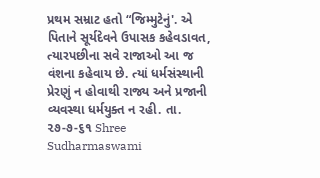પ્રથમ સમ્રાટ હતો “જિમ્મુટેનું'. એ પિતાને સૂર્યદેવને ઉપાસક કહેવડાવત, ત્યારપછીના સવે રાજાઓ આ જ વંશના કહેવાય છે. ત્યાં ધર્મસંસ્થાની પ્રેરણું ન હોવાથી રાજ્ય અને પ્રજાની વ્યવસ્થા ધર્મયુક્ત ન રહી. તા. ૨૭-૭-૬૧ Shree Sudharmaswami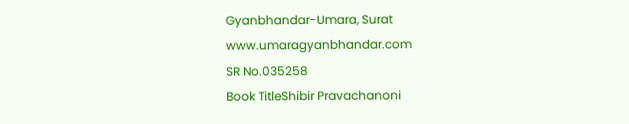Gyanbhandar-Umara, Surat www.umaragyanbhandar.com
SR No.035258
Book TitleShibir Pravachanoni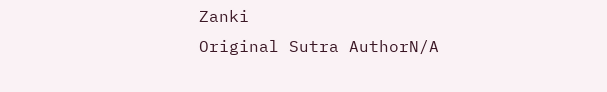Zanki
Original Sutra AuthorN/A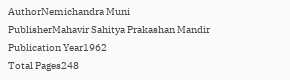AuthorNemichandra Muni
PublisherMahavir Sahitya Prakashan Mandir
Publication Year1962
Total Pages248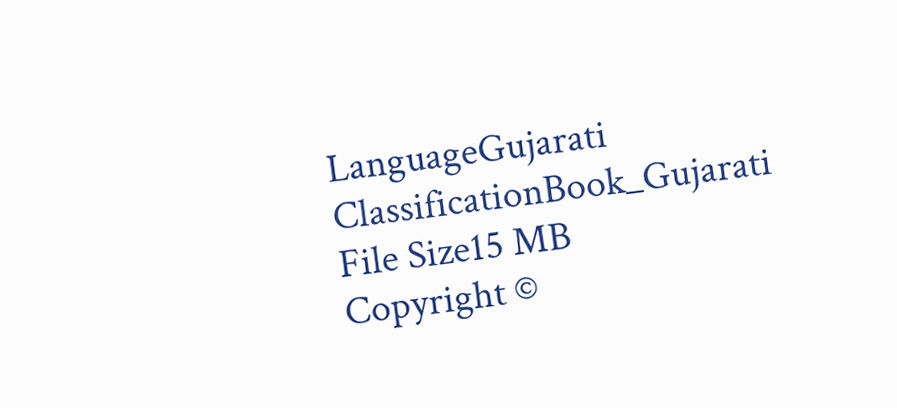LanguageGujarati
ClassificationBook_Gujarati
File Size15 MB
Copyright ©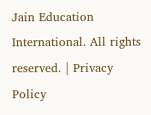Jain Education International. All rights reserved. | Privacy Policy